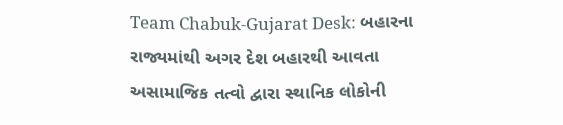Team Chabuk-Gujarat Desk: બહારના રાજ્યમાંથી અગર દેશ બહારથી આવતા અસામાજિક તત્વો દ્વારા સ્થાનિક લોકોની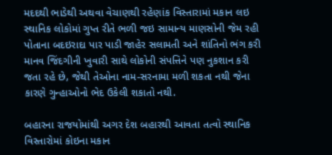મદદથી ભાડેથી અથવા વેચાણથી રહેણાંક વિસ્તારામાં મકાન લઇ સ્થાનિક લોકોમાં ગુપ્ત રીતે ભળી જઇ સામાન્ય માણસોની જેમ રહી પોતાના બદઇરાદા પાર પાડી જાહેર સલામતી અને શાંતિનો ભંગ કરી માનવ જિંદગીની ખુવારી સાથે લોકોની સંપત્તિને પણ નુકશાન કરી જતા રહે છે, જેથી તેઓના નામ-સરનામા મળી શકતા નથી જેના કારણે ગુન્હાઓનો ભેદ ઉકેલી શકાતો નથી.

બહારના રાજયોમાંથી અગર દેશ બહારથી આવતા તત્વો સ્થાનિક વિસ્તારોમાં કોઇના મકાન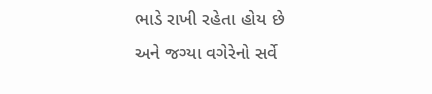ભાડે રાખી રહેતા હોય છે અને જગ્યા વગેરેનો સર્વે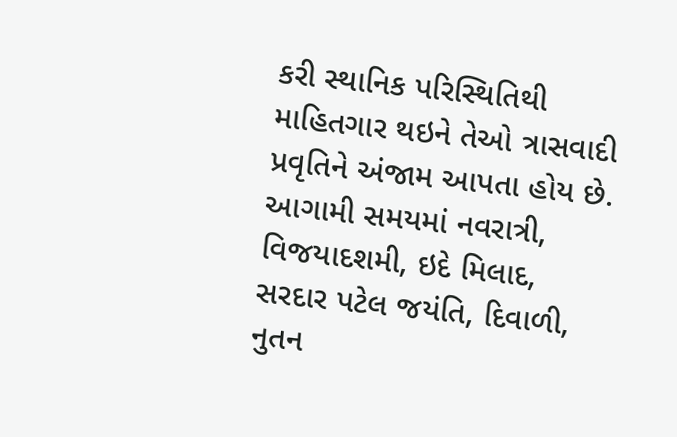કરી સ્થાનિક પરિસ્થિતિથી માહિતગાર થઇને તેઓ ત્રાસવાદી પ્રવૃતિને અંજામ આપતા હોય છે. આગામી સમયમાં નવરાત્રી, વિજયાદશમી, ઇદે મિલાદ, સરદાર પટેલ જયંતિ, દિવાળી, નુતન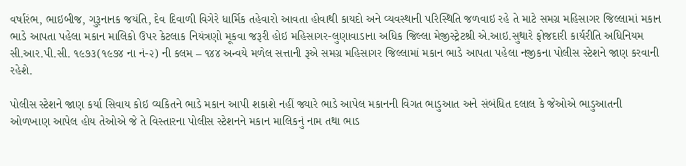વર્ષારંભ, ભાઇબીજ, ગુરૂનાનક જયંતિ, દેવ દિવાળી વિગેરે ધાર્મિક તહેવારો આવતા હોવાથી કાયદો અને વ્યવસ્થાની પરિસ્થિતિ જળવાઇ રહે તે માટે સમગ્ર મહિસાગર જિલ્લામાં મકાન ભાડે આપતા પહેલા મકાન માલિકો ઉપર કેટલાક નિયંત્રણો મૂકવા જરૂરી હોઇ મહિસાગર-લુણાવાડાના અધિક જિલ્લા મેજીસ્ટ્રેટશ્રી એ.આઇ.સુથારે ફોજદારી કાર્યરીતિ અધિનિયમ સી.આર.પી.સી. ૧૯૭૩(૧૯૭૪ ના નં-૨) ની કલમ – ૧૪૪ અન્વયે મળેલ સત્તાની રૂએ સમગ્ર મહિસાગર જિલ્લામાં મકાન ભાડે આપતા પહેલા નજીકના પોલીસ સ્ટેશને જાણ કરવાની રહેશે.

પોલીસ સ્ટેશને જાણ કર્યા સિવાય કોઇ વ્યકિતને ભાડે મકાન આપી શકાશે નહીં જ્યારે ભાડે આપેલ મકાનની વિગત ભાડુઆત અને સંબંધિત દલાલ કે જેઓએ ભાડુઆતની ઓળખાણ આપેલ હોય તેઓએ જે તે વિસ્તારના પોલીસ સ્ટેશનને મકાન માલિકનું નામ તથા ભાડ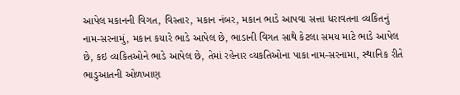આપેલ મકાનની વિગત, વિસ્તાર, મકાન નંબર, મકાન ભાડે આપવા સત્તા ધરાવતના વ્યકિતનું નામ-સરનામું, મકાન કયારે ભાડે આપેલ છે, ભાડાની વિગત સાથે કેટલા સમય માટે ભાડે આપેલ છે, કઇ વ્યકિતઓને ભાડે આપેલ છે, તેમાં રહેનાર વ્યકતિઓના પાકા નામ-સરનામા, સ્થાનિક રીતે ભાડુઆતની ઓળખાણ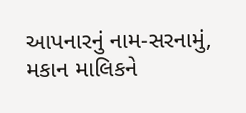આપનારનું નામ-સરનામું, મકાન માલિકને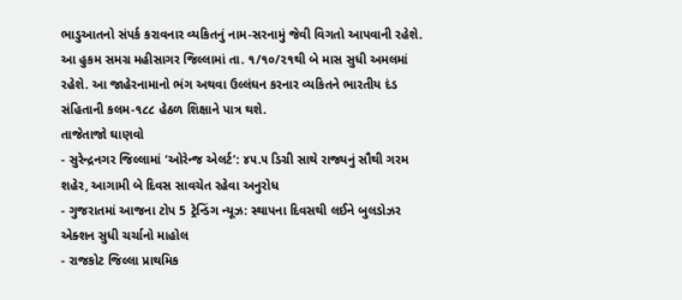ભાડુઆતનો સંપર્ક કરાવનાર વ્યકિતનું નામ-સરનામું જેવી વિગતો આપવાની રહેશે. આ હુકમ સમગ્ર મહીસાગર જિલ્લામાં તા. ૧/૧૦/૨૧થી બે માસ સુધી અમલમાં રહેશે. આ જાહેરનામાનો ભંગ અથવા ઉલ્લંઘન કરનાર વ્યકિતને ભારતીય દંડ સંહિતાની કલમ-૧૮૮ હેઠળ શિક્ષાને પાત્ર થશે.
તાજેતાજો ઘાણવો
- સુરેન્દ્રનગર જિલ્લામાં ‘ઓરેન્જ એલર્ટ’: ૪૫.૫ ડિગ્રી સાથે રાજ્યનું સૌથી ગરમ શહેર, આગામી બે દિવસ સાવચેત રહેવા અનુરોધ
- ગુજરાતમાં આજના ટોપ 5 ટ્રેન્ડિંગ ન્યૂઝ: સ્થાપના દિવસથી લઈને બુલડોઝર એક્શન સુધી ચર્ચાનો માહોલ
- રાજકોટ જિલ્લા પ્રાથમિક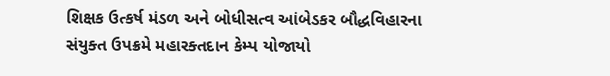શિક્ષક ઉત્કર્ષ મંડળ અને બોધીસત્વ આંબેડકર બૌદ્ધવિહારના સંયુક્ત ઉપક્રમે મહારક્તદાન કેમ્પ યોજાયો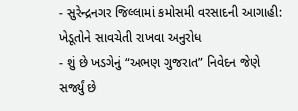- સુરેન્દ્રનગર જિલ્લામાં કમોસમી વરસાદની આગાહી: ખેડૂતોને સાવચેતી રાખવા અનુરોધ
- શું છે ખડગેનું “અભણ ગુજરાત” નિવેદન જેણે સર્જ્યું છે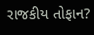રાજકીય તોફાન?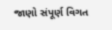જાણો સંપૂર્ણ વિગત